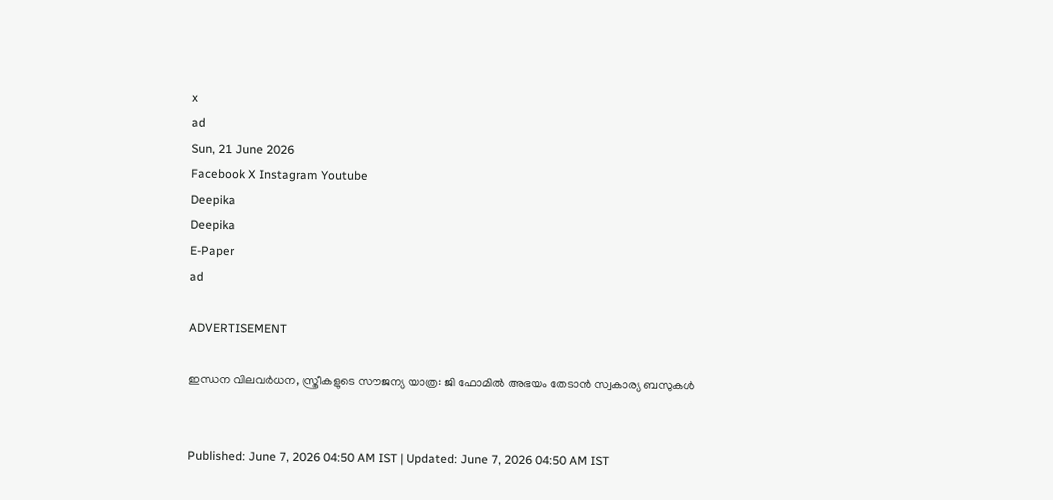x
ad
Sun, 21 June 2026
Facebook X Instagram Youtube
Deepika
Deepika
E-Paper
ad

ADVERTISEMENT

ഇന്ധന വിലവര്‍ധന, സ്ത്രീകളുടെ സൗജന്യ യാത്ര: ജി ഫോമില്‍ അഭയം തേടാന്‍ സ്വകാര്യ ബസുകള്‍


Published: June 7, 2026 04:50 AM IST | Updated: June 7, 2026 04:50 AM IST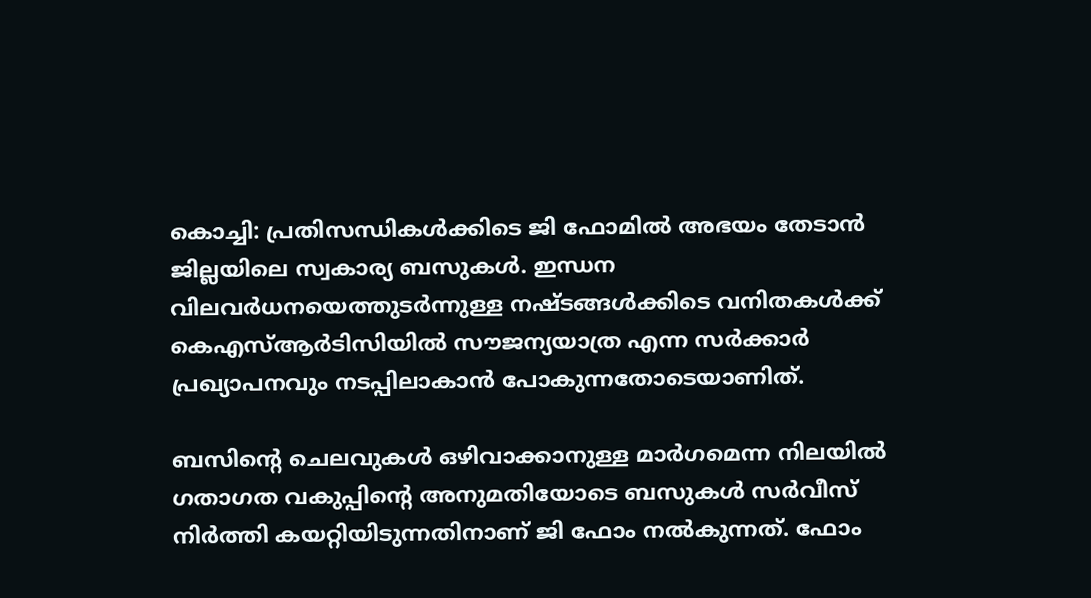കൊച്ചി: പ്രതിസന്ധികള്‍ക്കിടെ ജി ഫോമില്‍ അഭയം തേടാന്‍ ജില്ലയിലെ സ്വകാര്യ ബസുകള്‍. ഇന്ധന വിലവര്‍ധനയെത്തുടര്‍ന്നുള്ള നഷ്ടങ്ങള്‍ക്കിടെ വനിതകള്‍ക്ക് കെഎസ്ആര്‍ടിസിയില്‍ സൗജന്യയാത്ര എന്ന സര്‍ക്കാര്‍ പ്രഖ്യാപനവും നടപ്പിലാകാന്‍ പോകുന്നതോടെയാണിത്.

ബസിന്‍റെ ചെലവുകള്‍ ഒഴിവാക്കാനുള്ള മാര്‍ഗമെന്ന നിലയില്‍ ഗതാഗത വകുപ്പിന്‍റെ അനുമതിയോടെ ബസുകള്‍ സര്‍വീസ് നിര്‍ത്തി കയറ്റിയിടുന്നതിനാണ് ജി ഫോം നൽകുന്നത്. ഫോം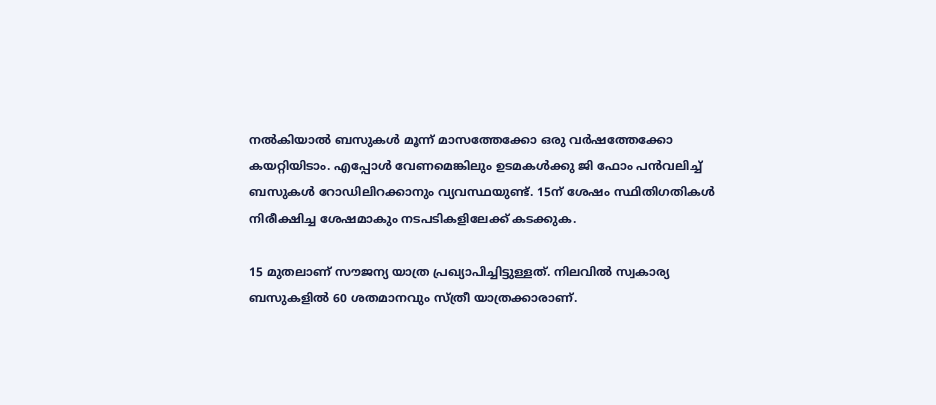നല്‍കിയാല്‍ ബസുകള്‍ മൂന്ന് മാസത്തേക്കോ ഒരു വര്‍ഷത്തേക്കോ കയറ്റിയിടാം. എപ്പോള്‍ വേണമെങ്കിലും ഉടമകള്‍ക്കു ജി ഫോം പന്‍വലിച്ച് ബസുകള്‍ റോഡിലിറക്കാനും വ്യവസ്ഥയുണ്ട്. 15ന് ശേഷം സ്ഥിതിഗതികള്‍ നിരീക്ഷിച്ച ശേഷമാകും നടപടികളിലേക്ക് കടക്കുക.

15 മുതലാണ് സൗജന്യ യാത്ര പ്രഖ്യാപിച്ചിട്ടുള്ളത്. നിലവില്‍ സ്വകാര്യ ബസുകളില്‍ 60 ശതമാനവും സ്ത്രീ യാത്രക്കാരാണ്.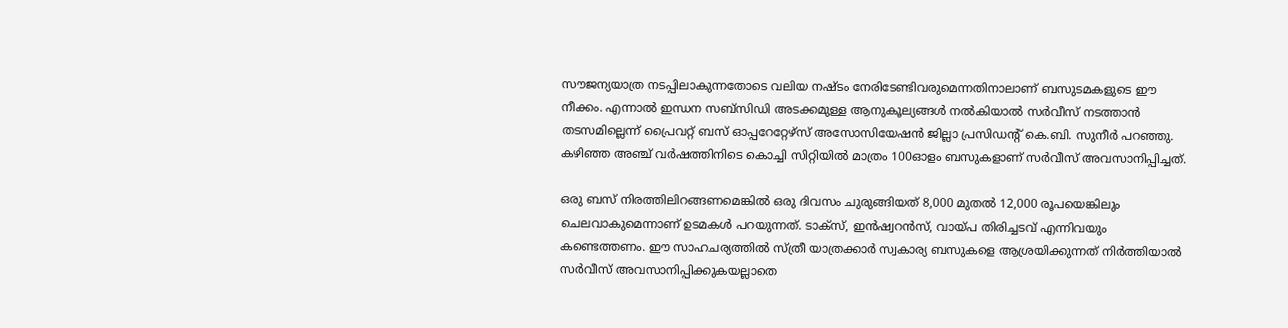സൗജന്യയാത്ര നടപ്പിലാകുന്നതോടെ വലിയ നഷ്ടം നേരിടേണ്ടിവരുമെന്നതിനാലാണ് ബസുടമകളുടെ ഈ നീക്കം. എന്നാൽ ഇന്ധന സബ്‌സിഡി അടക്കമുള്ള ആനുകൂല്യങ്ങള്‍ നല്‍കിയാല്‍ സര്‍വീസ് നടത്താന്‍ തടസമില്ലെന്ന് പ്രൈവറ്റ് ബസ് ഓപ്പറേറ്റേഴ്‌സ് അസോസിയേഷന്‍ ജില്ലാ പ്രസിഡന്‍റ് കെ.ബി. സുനീര്‍ പറഞ്ഞു. കഴിഞ്ഞ അഞ്ച് വര്‍ഷത്തിനിടെ കൊച്ചി സിറ്റിയില്‍ മാത്രം 100ഓളം ബസുകളാണ് സര്‍വീസ് അവസാനിപ്പിച്ചത്.

ഒരു ബസ് നിരത്തിലിറങ്ങണമെങ്കില്‍ ഒരു ദിവസം ചുരുങ്ങിയത് 8,000 മുതല്‍ 12,000 രൂപയെങ്കിലും ചെലവാകുമെന്നാണ് ഉടമകള്‍ പറയുന്നത്. ടാക്‌സ്, ഇന്‍ഷ്വറന്‍സ്, വായ്പ തിരിച്ചടവ് എന്നിവയും കണ്ടെത്തണം. ഈ സാഹചര്യത്തില്‍ സ്ത്രീ യാത്രക്കാര്‍ സ്വകാര്യ ബസുകളെ ആശ്രയിക്കുന്നത് നിർത്തിയാല്‍ സര്‍വീസ് അവസാനിപ്പിക്കുകയല്ലാതെ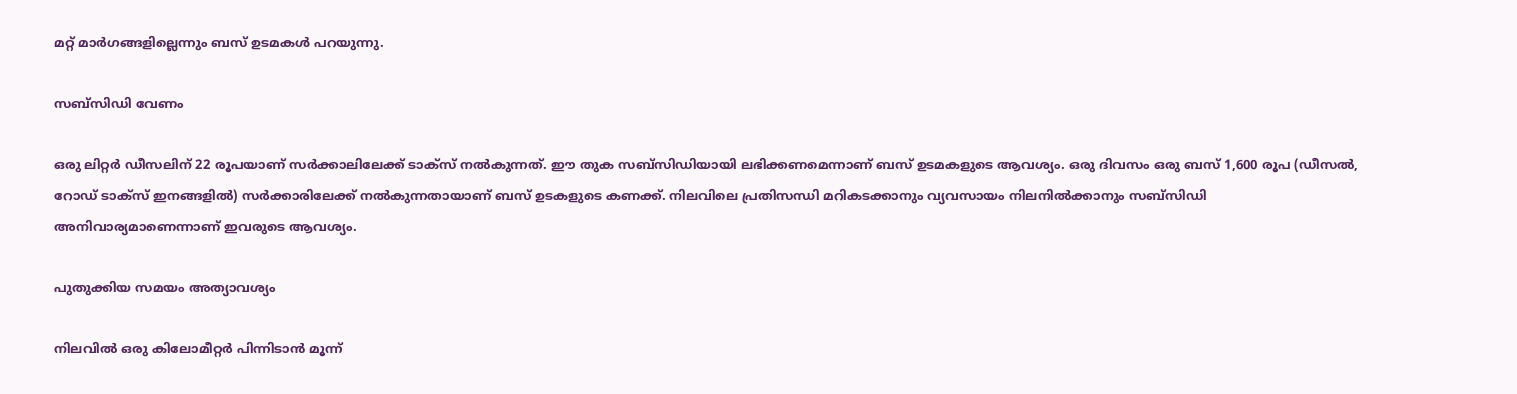മറ്റ് മാര്‍ഗങ്ങളില്ലെന്നും ബസ് ഉടമകള്‍ പറയുന്നു.

സബ്‌സിഡി വേണം

ഒരു ലിറ്റര്‍ ഡീസലിന് 22 രൂപയാണ് സര്‍ക്കാലിലേക്ക് ടാക്‌സ് നല്‍കുന്നത്. ഈ തുക സബ്‌സിഡിയായി ലഭിക്കണമെന്നാണ് ബസ് ഉടമകളുടെ ആവശ്യം. ഒരു ദിവസം ഒരു ബസ് 1,600 രൂപ (ഡീസല്‍, റോഡ് ടാക്‌സ് ഇനങ്ങളില്‍) സര്‍ക്കാരിലേക്ക് നല്‍കുന്നതായാണ് ബസ് ഉടകളുടെ കണക്ക്. നിലവിലെ പ്രതിസന്ധി മറികടക്കാനും വ്യവസായം നിലനില്‍ക്കാനും സബ്‌സിഡി അനിവാര്യമാണെന്നാണ് ഇവരുടെ ആവശ്യം.

പുതുക്കിയ സമയം അത്യാവശ്യം

നിലവില്‍ ഒരു കിലോമീറ്റര്‍ പിന്നിടാന്‍ മൂന്ന്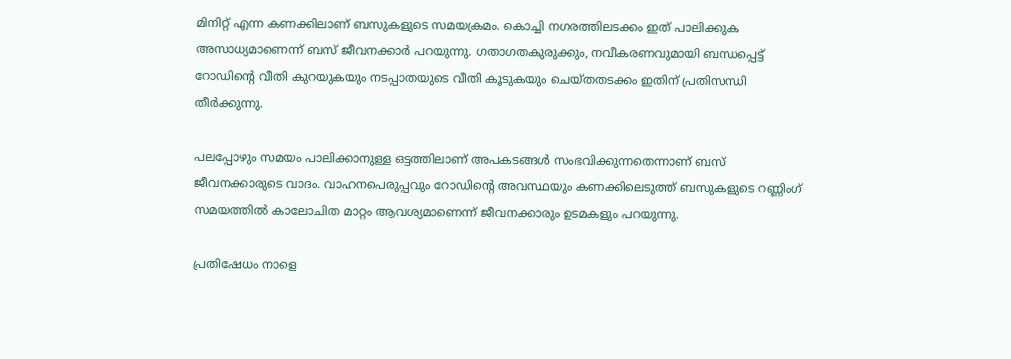മിനിറ്റ് എന്ന കണക്കിലാണ് ബസുകളുടെ സമയക്രമം. കൊച്ചി നഗരത്തിലടക്കം ഇത് പാലിക്കുക അസാധ്യമാണെന്ന് ബസ് ജീവനക്കാര്‍ പറയുന്നു. ഗതാഗതകുരുക്കും, നവീകരണവുമായി ബന്ധപ്പെട്ട് റോഡിന്‍റെ വീതി കുറയുകയും നടപ്പാതയുടെ വീതി കൂടുകയും ചെയ്തതടക്കം ഇതിന് പ്രതിസന്ധി തീര്‍ക്കുന്നു.

പലപ്പോഴും സമയം പാലിക്കാനുള്ള ഒട്ടത്തിലാണ് അപകടങ്ങള്‍ സംഭവിക്കുന്നതെന്നാണ് ബസ് ജീവനക്കാരുടെ വാദം. വാഹനപെരുപ്പവും റോഡിന്‍റെ അവസ്ഥയും കണക്കിലെടുത്ത് ബസുകളുടെ റണ്ണിംഗ് സമയത്തില്‍ കാലോചിത മാറ്റം ആവശ്യമാണെന്ന് ജീവനക്കാരും ഉടമകളും പറയുന്നു.

പ്രതിഷേധം നാളെ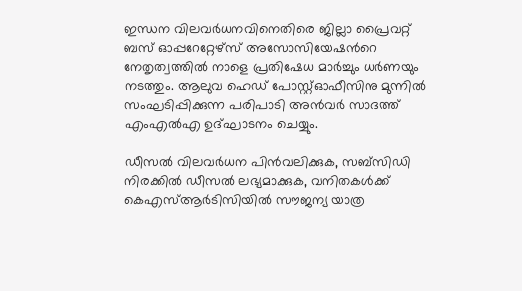ഇന്ധന വിലവര്‍ധനവിനെതിരെ ജില്ലാ പ്രൈവറ്റ് ബസ് ഓപ്പറേറ്റേഴ്‌സ് അസോസിയേഷന്‍റെ നേതൃത്വത്തില്‍ നാളെ പ്രതിഷേധ മാര്‍ച്ചും ധര്‍ണയും നടത്തും. ആലുവ ഹെഡ് പോസ്റ്റ്ഓഫീസിനു മുന്നില്‍ സംഘടിപ്പിക്കുന്ന പരിപാടി അന്‍വര്‍ സാദത്ത് എംഎല്‍എ ഉദ്ഘാടനം ചെയ്യും.

ഡീസല്‍ വിലവര്‍ധന പിന്‍വലിക്കുക, സബ്‌സിഡി നിരക്കില്‍ ഡീസല്‍ ലഭ്യമാക്കുക, വനിതകള്‍ക്ക് കെഎസ്ആര്‍ടിസിയില്‍ സൗജന്യ യാത്ര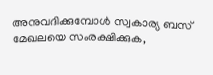അനുവദിക്കുമ്പോള്‍ സ്വകാര്യ ബസ് മേഖലയെ സംരക്ഷിക്കുക,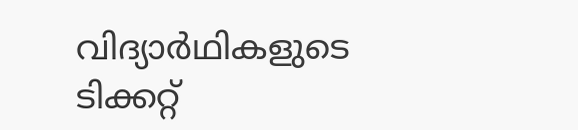വിദ്യാര്‍ഥികളുടെ ടിക്കറ്റ്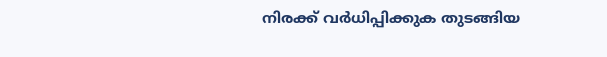നിരക്ക് വര്‍ധിപ്പിക്കുക തുടങ്ങിയ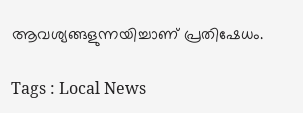ആവശ്യങ്ങളുന്നയിച്ചാണ് പ്രതിഷേധം.

Tags : Local News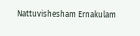Nattuvishesham Ernakulam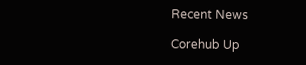Recent News

Corehub Up